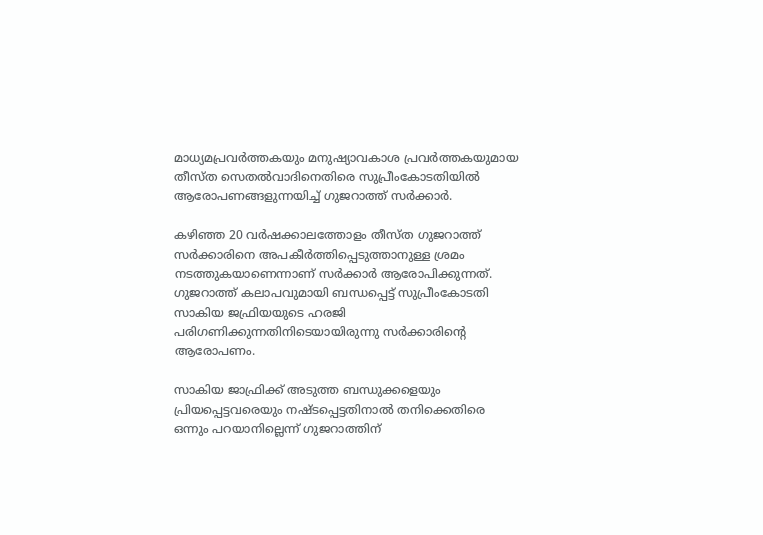മാധ്യമപ്രവര്‍ത്തകയും മനുഷ്യാവകാശ പ്രവര്‍ത്തകയുമായ തീസ്ത സെതല്‍വാദിനെതിരെ സുപ്രീംകോടതിയില്‍ ആരോപണങ്ങളുന്നയിച്ച് ഗുജറാത്ത് സര്‍ക്കാര്‍.

കഴിഞ്ഞ 20 വര്‍ഷക്കാലത്തോളം തീസ്ത ഗുജറാത്ത് സര്‍ക്കാരിനെ അപകീര്‍ത്തിപ്പെടുത്താനുള്ള ശ്രമം നടത്തുകയാണെന്നാണ് സര്‍ക്കാര്‍ ആരോപിക്കുന്നത്. ഗുജറാത്ത് കലാപവുമായി ബന്ധപ്പെട്ട് സുപ്രീംകോടതി സാകിയ ജഫ്രിയയുടെ ഹരജി പരിഗണിക്കുന്നതിനിടെയായിരുന്നു സര്‍ക്കാരിന്റെ ആരോപണം.

സാകിയ ജാഫ്രിക്ക് അടുത്ത ബന്ധുക്കളെയും പ്രിയപ്പെട്ടവരെയും നഷ്ടപ്പെട്ടതിനാല്‍ തനിക്കെതിരെ ഒന്നും പറയാനില്ലെന്ന് ഗുജറാത്തിന്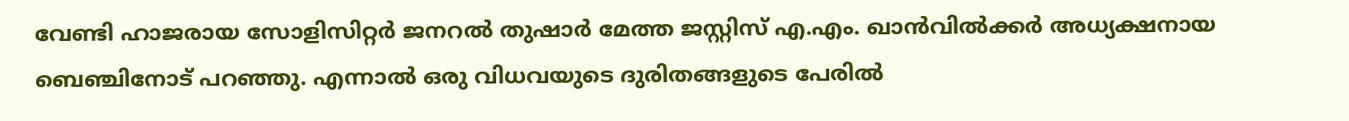വേണ്ടി ഹാജരായ സോളിസിറ്റര്‍ ജനറല്‍ തുഷാര്‍ മേത്ത ജസ്റ്റിസ് എ.എം. ഖാന്‍വില്‍ക്കര്‍ അധ്യക്ഷനായ ബെഞ്ചിനോട് പറഞ്ഞു. എന്നാല്‍ ഒരു വിധവയുടെ ദുരിതങ്ങളുടെ പേരില്‍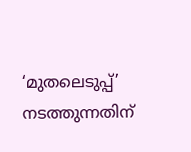‘മുതലെടുപ്പ്’ നടത്തുന്നതിന്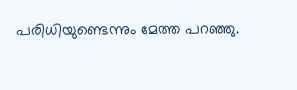പരിധിയുണ്ടെന്നും മേത്ത പറഞ്ഞു.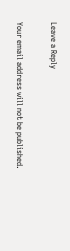Leave a Reply

Your email address will not be published.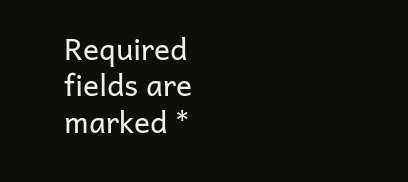Required fields are marked *